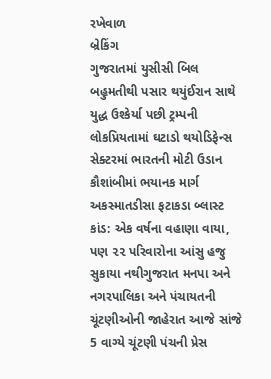રખેવાળ
બ્રેકિંગ
ગુજરાતમાં યુસીસી બિલ બહુમતીથી પસાર થયુંઈરાન સાથે યુદ્ધ ઉશ્કેર્યા પછી ટ્રમ્પની લોકપ્રિયતામાં ઘટાડો થયોડિફેન્સ સેક્ટરમાં ભારતની મોટી ઉડાન કૌશાંબીમાં ભયાનક માર્ગ અકસ્માતડીસા ફટાકડા બ્લાસ્ટ કાંડ: એક વર્ષના વહાણા વાયા, પણ ૨૨ પરિવારોના આંસુ હજુ સુકાયા નથીગુજરાત મનપા અને નગરપાલિકા અને પંચાયતની ચૂંટણીઓની જાહેરાત આજે સાંજે 5 વાગ્યે ચૂંટણી પંચની પ્રેસ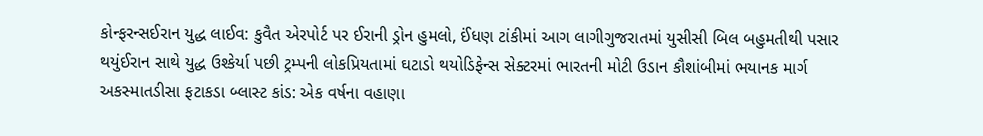કોન્ફરન્સઈરાન યુદ્ધ લાઈવ: કુવૈત એરપોર્ટ પર ઈરાની ડ્રોન હુમલો, ઈંધણ ટાંકીમાં આગ લાગીગુજરાતમાં યુસીસી બિલ બહુમતીથી પસાર થયુંઈરાન સાથે યુદ્ધ ઉશ્કેર્યા પછી ટ્રમ્પની લોકપ્રિયતામાં ઘટાડો થયોડિફેન્સ સેક્ટરમાં ભારતની મોટી ઉડાન કૌશાંબીમાં ભયાનક માર્ગ અકસ્માતડીસા ફટાકડા બ્લાસ્ટ કાંડ: એક વર્ષના વહાણા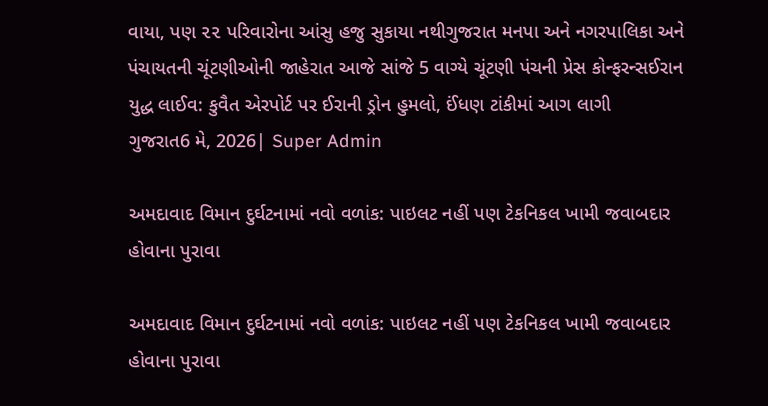વાયા, પણ ૨૨ પરિવારોના આંસુ હજુ સુકાયા નથીગુજરાત મનપા અને નગરપાલિકા અને પંચાયતની ચૂંટણીઓની જાહેરાત આજે સાંજે 5 વાગ્યે ચૂંટણી પંચની પ્રેસ કોન્ફરન્સઈરાન યુદ્ધ લાઈવ: કુવૈત એરપોર્ટ પર ઈરાની ડ્રોન હુમલો, ઈંધણ ટાંકીમાં આગ લાગી
ગુજરાત6 મે, 2026| Super Admin

અમદાવાદ વિમાન દુર્ઘટનામાં નવો વળાંક: પાઇલટ નહીં પણ ટેકનિકલ ખામી જવાબદાર હોવાના પુરાવા

અમદાવાદ વિમાન દુર્ઘટનામાં નવો વળાંક: પાઇલટ નહીં પણ ટેકનિકલ ખામી જવાબદાર હોવાના પુરાવા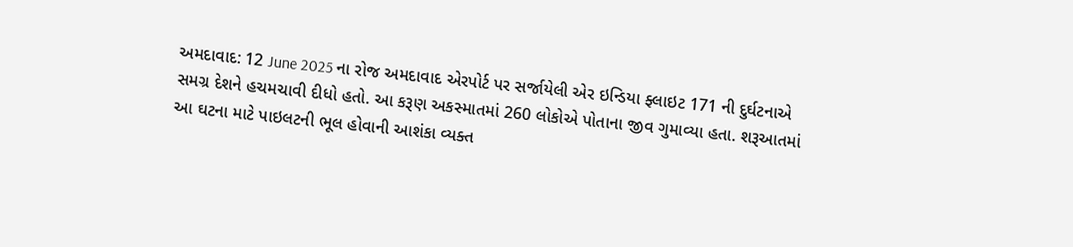અમદાવાદ: 12 June 2025 ના રોજ અમદાવાદ એરપોર્ટ પર સર્જાયેલી એર ઇન્ડિયા ફ્લાઇટ 171 ની દુર્ઘટનાએ સમગ્ર દેશને હચમચાવી દીધો હતો. આ કરૂણ અકસ્માતમાં 260 લોકોએ પોતાના જીવ ગુમાવ્યા હતા. શરૂઆતમાં આ ઘટના માટે પાઇલટની ભૂલ હોવાની આશંકા વ્યક્ત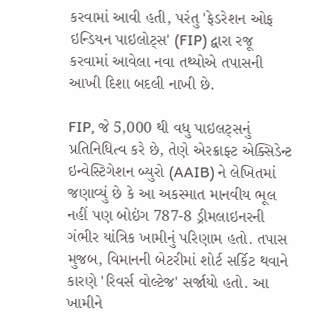કરવામાં આવી હતી, પરંતુ 'ફેડરેશન ઓફ ઇન્ડિયન પાઇલોટ્સ' (FIP) દ્વારા રજૂ કરવામાં આવેલા નવા તથ્યોએ તપાસની આખી દિશા બદલી નાખી છે.

FIP, જે 5,000 થી વધુ પાઇલટ્સનું પ્રતિનિધિત્વ કરે છે, તેણે એરક્રાફ્ટ એક્સિડેન્ટ ઇન્વેસ્ટિગેશન બ્યુરો (AAIB) ને લેખિતમાં જણાવ્યું છે કે આ અકસ્માત માનવીય ભૂલ નહીં પણ બોઇંગ 787-8 ડ્રીમલાઇનરની ગંભીર યાંત્રિક ખામીનું પરિણામ હતો. તપાસ મુજબ, વિમાનની બેટરીમાં શોર્ટ સર્કિટ થવાને કારણે 'રિવર્સ વોલ્ટેજ' સર્જાયો હતો. આ ખામીને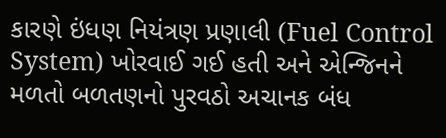કારણે ઇંધણ નિયંત્રણ પ્રણાલી (Fuel Control System) ખોરવાઈ ગઈ હતી અને એન્જિનને મળતો બળતણનો પુરવઠો અચાનક બંધ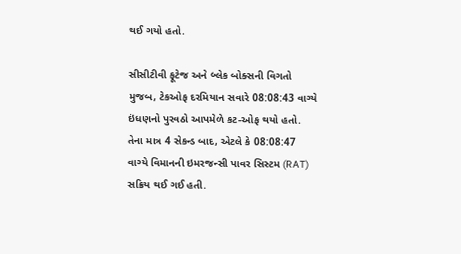થઈ ગયો હતો.

સીસીટીવી ફૂટેજ અને બ્લેક બોક્સની વિગતો મુજબ, ટેકઓફ દરમિયાન સવારે 08:08:43 વાગ્યે ઇંધણનો પુરવઠો આપમેળે કટ-ઓફ થયો હતો. તેના માત્ર 4 સેકન્ડ બાદ, એટલે કે 08:08:47 વાગ્યે વિમાનની ઇમરજન્સી પાવર સિસ્ટમ (RAT) સક્રિય થઈ ગઈ હતી.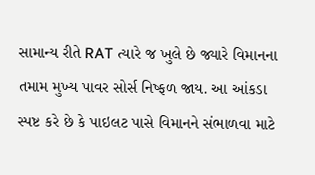સામાન્ય રીતે RAT ત્યારે જ ખુલે છે જ્યારે વિમાનના તમામ મુખ્ય પાવર સોર્સ નિષ્ફળ જાય. આ આંકડા સ્પષ્ટ કરે છે કે પાઇલટ પાસે વિમાનને સંભાળવા માટે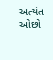અત્યંત ઓછો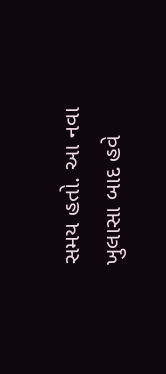સમય હતો. આ નવા ખુલાસા બાદ હવે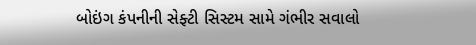બોઇંગ કંપનીની સેફ્ટી સિસ્ટમ સામે ગંભીર સવાલો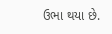ઉભા થયા છે.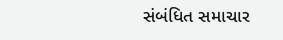સંબંધિત સમાચાર